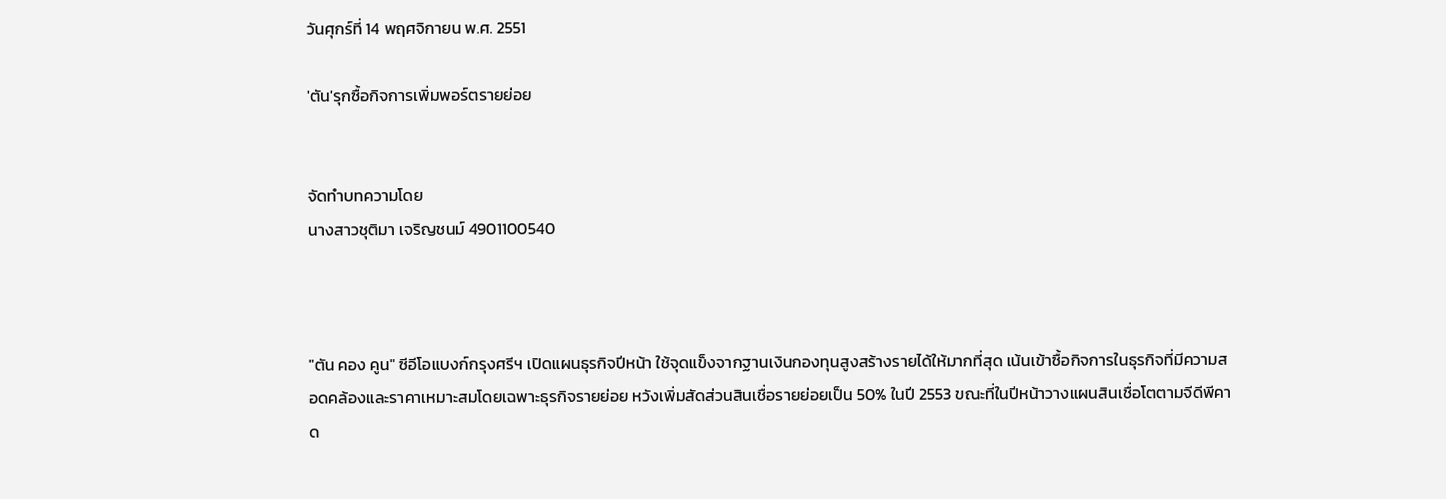วันศุกร์ที่ 14 พฤศจิกายน พ.ศ. 2551

'ตัน'รุกซื้อกิจการเพิ่มพอร์ตรายย่อย


จัดทำบทความโดย
นางสาวชุติมา เจริญชนม์ 4901100540



"ตัน คอง คูน" ซีอีโอแบงก์กรุงศรีฯ เปิดแผนธุรกิจปีหน้า ใช้จุดแข็งจากฐานเงินกองทุนสูงสร้างรายได้ให้มากที่สุด เน้นเข้าซื้อกิจการในธุรกิจที่มีความสอดคล้องและราคาเหมาะสมโดยเฉพาะธุรกิจรายย่อย หวังเพิ่มสัดส่วนสินเชื่อรายย่อยเป็น 50% ในปี 2553 ขณะที่ในปีหน้าวางแผนสินเชื่อโตตามจีดีพีคาด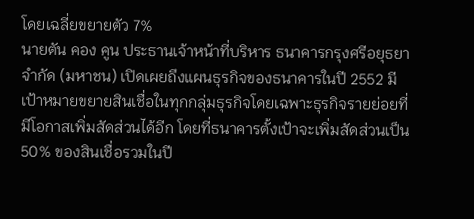โดยเฉลี่ยขยายตัว 7%
นายตัน คอง คูน ประธานเจ้าหน้าที่บริหาร ธนาคารกรุงศรีอยุธยา จำกัด (มหาชน) เปิดเผยถึงแผนธุรกิจของธนาคารในปี 2552 มีเป้าหมายขยายสินเชื่อในทุกกลุ่มธุรกิจโดยเฉพาะธุรกิจรายย่อยที่มีโอกาสเพิ่มสัดส่วนได้อีก โดยที่ธนาคารตั้งเป้าจะเพิ่มสัดส่วนเป็น 50% ของสินเชื่อรวมในปี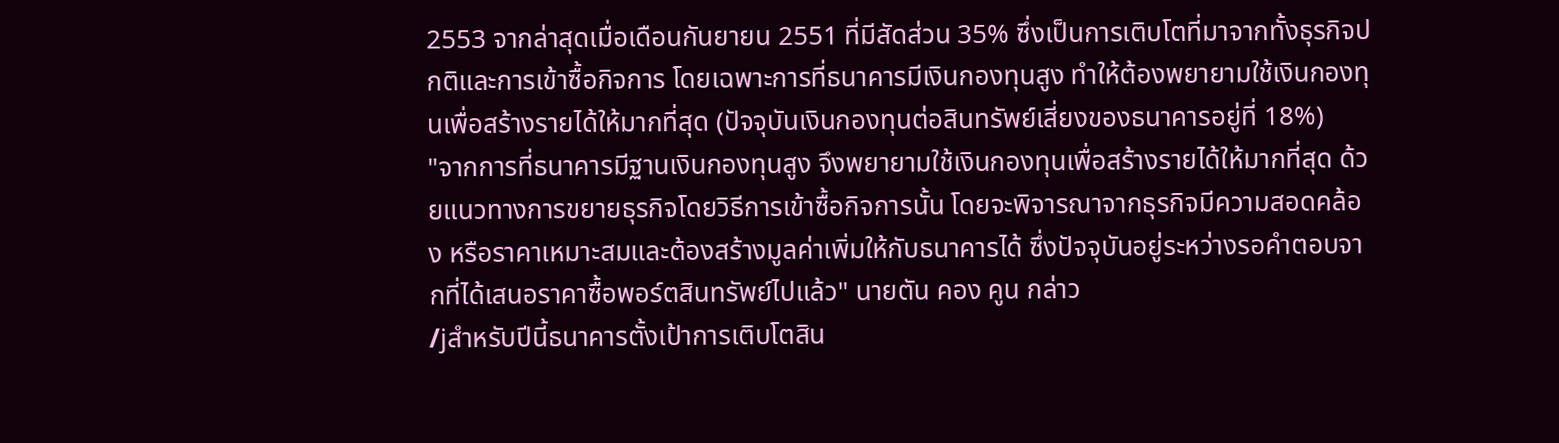2553 จากล่าสุดเมื่อเดือนกันยายน 2551 ที่มีสัดส่วน 35% ซึ่งเป็นการเติบโตที่มาจากทั้งธุรกิจปกติและการเข้าซื้อกิจการ โดยเฉพาะการที่ธนาคารมีเงินกองทุนสูง ทำให้ต้องพยายามใช้เงินกองทุนเพื่อสร้างรายได้ให้มากที่สุด (ปัจจุบันเงินกองทุนต่อสินทรัพย์เสี่ยงของธนาคารอยู่ที่ 18%)
"จากการที่ธนาคารมีฐานเงินกองทุนสูง จึงพยายามใช้เงินกองทุนเพื่อสร้างรายได้ให้มากที่สุด ด้วยแนวทางการขยายธุรกิจโดยวิธีการเข้าซื้อกิจการนั้น โดยจะพิจารณาจากธุรกิจมีความสอดคล้อง หรือราคาเหมาะสมและต้องสร้างมูลค่าเพิ่มให้กับธนาคารได้ ซึ่งปัจจุบันอยู่ระหว่างรอคำตอบจากที่ได้เสนอราคาซื้อพอร์ตสินทรัพย์ไปแล้ว" นายตัน คอง คูน กล่าว
/jสำหรับปีนี้ธนาคารตั้งเป้าการเติบโตสิน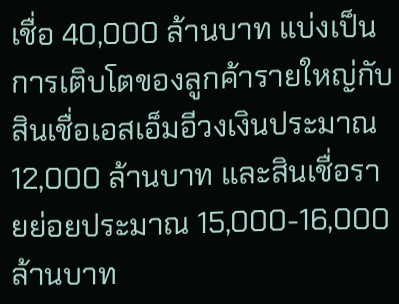เชื่อ 40,000 ล้านบาท แบ่งเป็นการเติบโตของลูกค้ารายใหญ่กับสินเชื่อเอสเอ็มอีวงเงินประมาณ 12,000 ล้านบาท และสินเชื่อรายย่อยประมาณ 15,000-16,000 ล้านบาท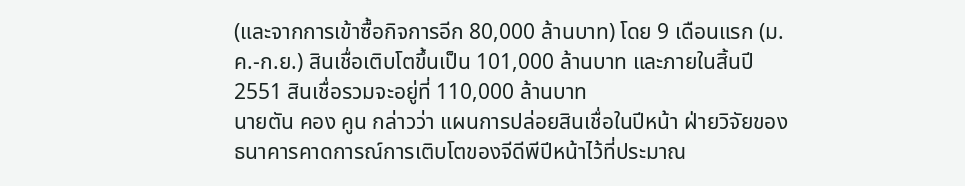(และจากการเข้าซื้อกิจการอีก 80,000 ล้านบาท) โดย 9 เดือนแรก (ม.ค.-ก.ย.) สินเชื่อเติบโตขึ้นเป็น 101,000 ล้านบาท และภายในสิ้นปี 2551 สินเชื่อรวมจะอยู่ที่ 110,000 ล้านบาท
นายตัน คอง คูน กล่าวว่า แผนการปล่อยสินเชื่อในปีหน้า ฝ่ายวิจัยของธนาคารคาดการณ์การเติบโตของจีดีพีปีหน้าไว้ที่ประมาณ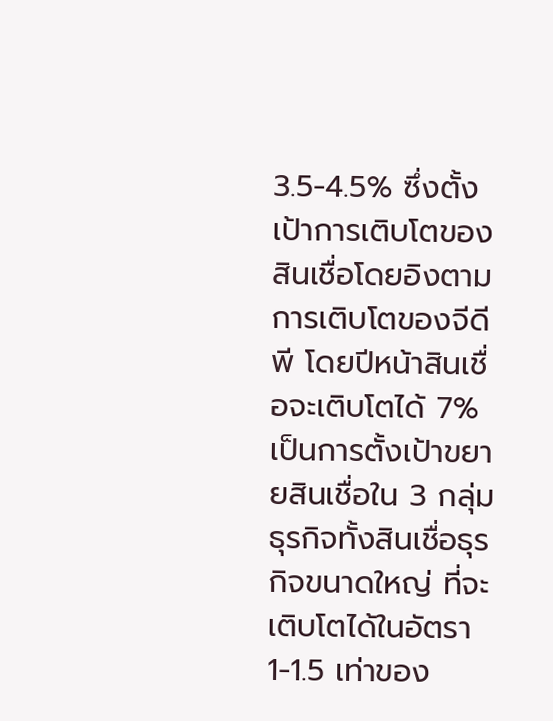3.5-4.5% ซึ่งตั้งเป้าการเติบโตของสินเชื่อโดยอิงตามการเติบโตของจีดีพี โดยปีหน้าสินเชื่อจะเติบโตได้ 7% เป็นการตั้งเป้าขยายสินเชื่อใน 3 กลุ่มธุรกิจทั้งสินเชื่อธุรกิจขนาดใหญ่ ที่จะเติบโตได้ในอัตรา 1-1.5 เท่าของ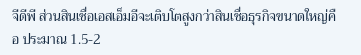จีดีพี ส่วนสินเชื่อเอสเอ็มอีจะเติบโตสูงกว่าสินเชื่อธุรกิจขนาดใหญ่คือ ประมาณ 1.5-2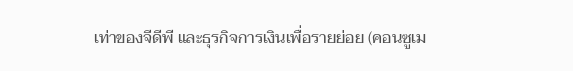เท่าของจีดีพี และธุรกิจการเงินเพื่อรายย่อย (คอนซูเม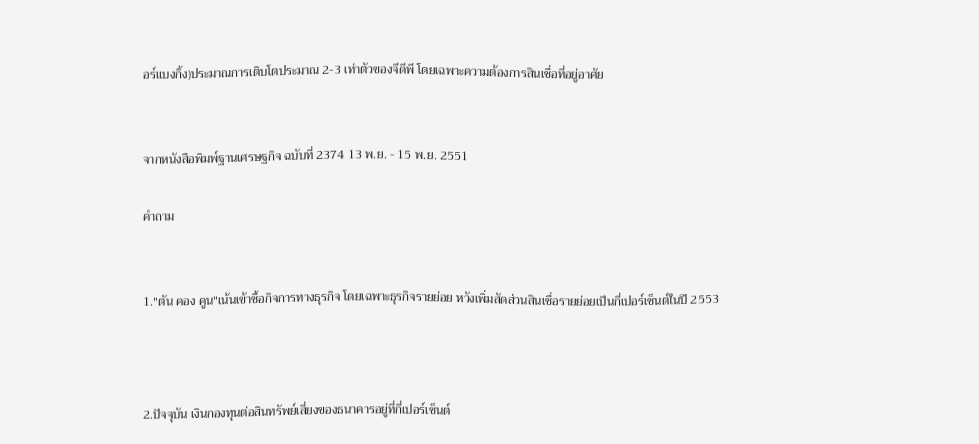อร์แบงกิ้ง)ประมาณการเติบโตประมาณ 2-3 เท่าตัวของจีดีพี โดยเฉพาะความต้องการสินเชื่อที่อยู่อาศัย


จากหนังสือพิมพ์ฐานเศรษฐกิจ ฉบับที่ 2374 13 พ.ย. - 15 พ.ย. 2551

คำถาม


1."ตัน คอง คูน"เน้นเข้าซื้อกิจการทางธุรกิจ โดยเฉพาะธุรกิจรายย่อย หวังเพิ่มสัดส่วนสินเชื่อรายย่อยเป็นกี่เปอร์เซ็นต์ในปี 2553



2.ปัจจุบัน เงินกองทุนต่อสินทรัพย์เสี่ยงของธนาคารอยู่ที่กี่เปอร์เซ็นต์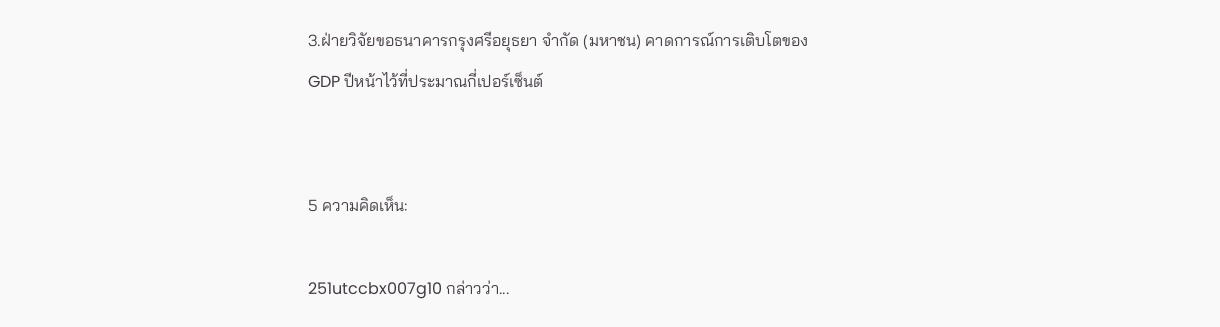3.ฝ่ายวิจัยขอธนาคารกรุงศรีอยุธยา จำกัด (มหาชน) คาดการณ์การเติบโตของ GDP ปีหน้าไว้ที่ประมาณกี่เปอร์เซ็นต์


5 ความคิดเห็น:

251utccbx007g10 กล่าวว่า...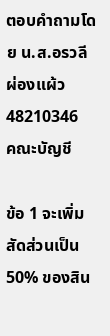ตอบคำถามโดย น.ส.อรวลี ผ่องแผ้ว 48210346
คณะบัญชี

ข้อ 1 จะเพิ่มสัดส่วนเป็น 50% ของสิน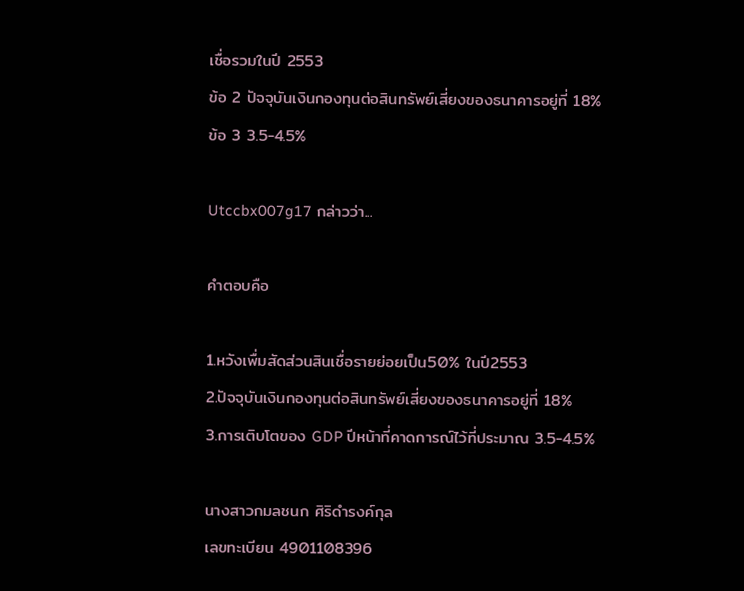เชื่อรวมในปี 2553
ข้อ 2 ปัจจุบันเงินกองทุนต่อสินทรัพย์เสี่ยงของธนาคารอยู่ที่ 18%
ข้อ 3 3.5-4.5%

Utccbx007g17 กล่าวว่า...

คำตอบคือ

1.หวังเพื่มสัดส่วนสินเชื่อรายย่อยเป็น50% ในปี2553
2.ปัจจุบันเงินกองทุนต่อสินทรัพย์เสี่ยงของธนาคารอยู่ที่ 18%
3.การเติบโตของ GDP ปีหน้าที่คาดการณ์ไว้ที่ประมาณ 3.5-4.5%

นางสาวกมลชนก ศิริดำรงค์กุล
เลขทะเบียน 4901108396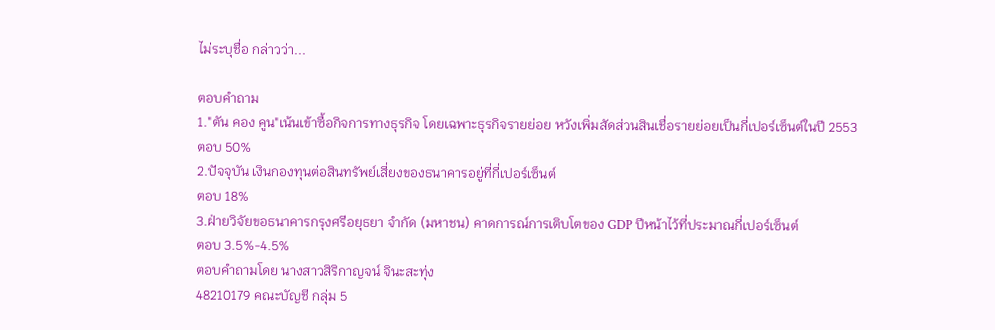ไม่ระบุชื่อ กล่าวว่า...

ตอบคำถาม
1."ตัน คอง คูน"เน้นเข้าซื้อกิจการทางธุรกิจ โดยเฉพาะธุรกิจรายย่อย หวังเพิ่มสัดส่วนสินเชื่อรายย่อยเป็นกี่เปอร์เซ็นต์ในปี 2553
ตอบ 50%
2.ปัจจุบัน เงินกองทุนต่อสินทรัพย์เสี่ยงของธนาคารอยู่ที่กี่เปอร์เซ็นต์
ตอบ 18%
3.ฝ่ายวิจัยขอธนาคารกรุงศรีอยุธยา จำกัด (มหาชน) คาดการณ์การเติบโตของ GDP ปีหน้าไว้ที่ประมาณกี่เปอร์เซ็นต์
ตอบ 3.5%-4.5%
ตอบคำถามโดย นางสาวสิริกาญจน์ จินะสะทุ่ง
48210179 คณะบัญชี กลุ่ม 5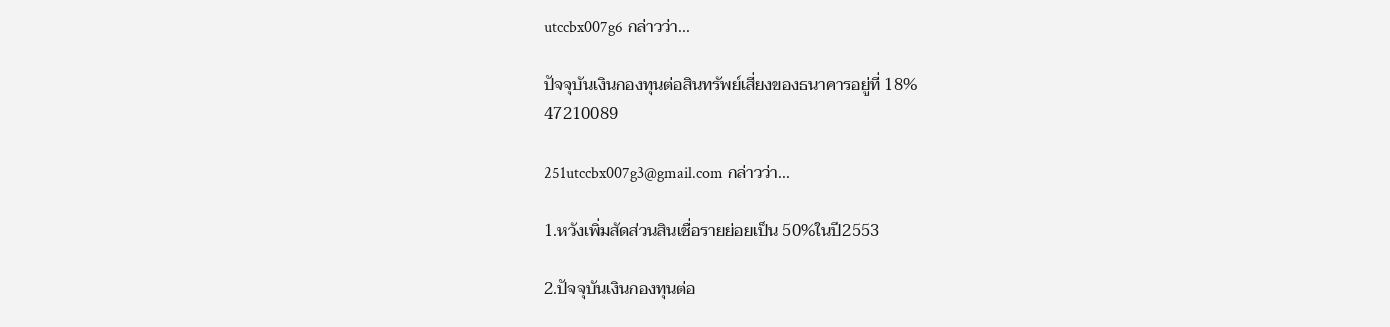utccbx007g6 กล่าวว่า...

ปัจจุบันเงินกองทุนต่อสินทรัพย์เสี่ยงของธนาคารอยู่ที่ 18%
47210089

251utccbx007g3@gmail.com กล่าวว่า...

1.หวังเพิ่มสัดส่วนสินเชื่อรายย่อยเป็น 50%ในปี2553

2.ปัจจุบันเงินกองทุนต่อ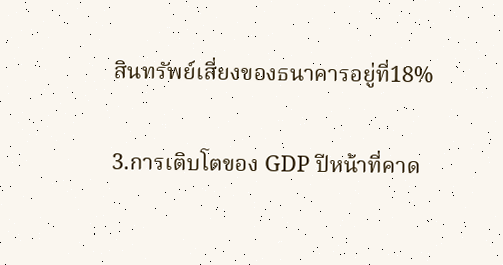สินทรัพย์เสี่ยงของธนาคารอยู่ที่18%

3.การเติบโตของ GDP ปีหน้าที่คาด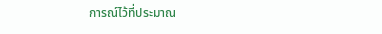การณ์ไว้ที่ประมาณ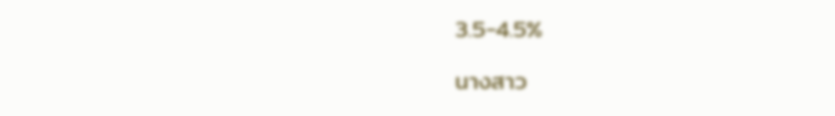3.5-4.5%

นางสาว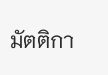มัตติกา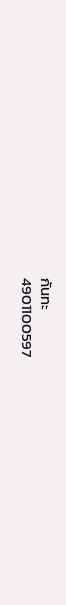กันทะ
4901100597